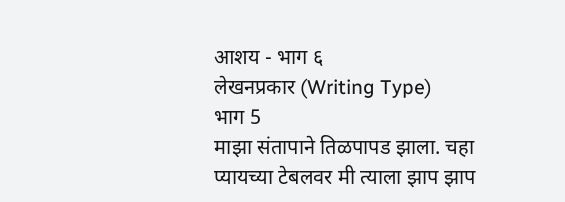आशय - भाग ६
लेखनप्रकार (Writing Type)
भाग 5
माझा संतापाने तिळपापड झाला. चहा प्यायच्या टेबलवर मी त्याला झाप झाप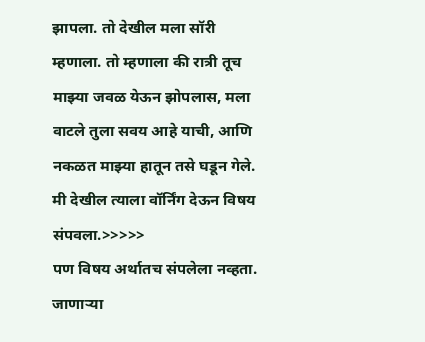झापला. तो देखील मला सॉरी म्हणाला. तो म्हणाला की रात्री तूच माझ्या जवळ येऊन झोपलास, मला वाटले तुला सवय आहे याची, आणि नकळत माझ्या हातून तसे घडून गेले.
मी देखील त्याला वॉर्निंग देऊन विषय संपवला.>>>>>
पण विषय अर्थातच संपलेला नव्हता. जाणाऱ्या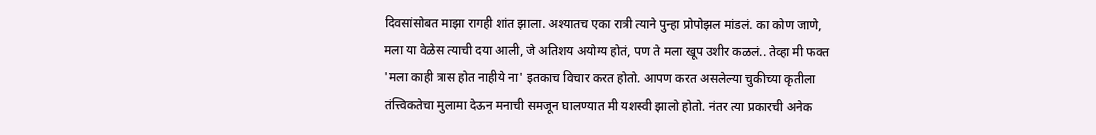दिवसांसोबत माझा रागही शांत झाला. अश्यातच एका रात्री त्याने पुन्हा प्रोपोझल मांडलं. का कोण जाणे, मला या वेळेस त्याची दया आली, जे अतिशय अयोग्य होतं, पण ते मला खूप उशीर कळलं.. तेव्हा मी फक्त 'मला काही त्रास होत नाहीये ना' इतकाच विचार करत होतो. आपण करत असलेल्या चुकीच्या कृतीला तंत्त्विकतेचा मुलामा देऊन मनाची समजून घालण्यात मी यशस्वी झालो होतो. नंतर त्या प्रकारची अनेक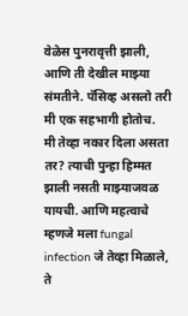वेळेस पुनरावृत्ती झाली, आणि ती देखील माझ्या संमतीने. पॅसिव्ह असलो तरी मी एक सहभागी होतोच.
मी तेव्हा नकार दिला असता तर? त्याची पुन्हा हिम्मत झाली नसती माझ्याजवळ यायची. आणि महत्वाचे म्हणजे मला fungal infection जे तेव्हा मिळाले, ते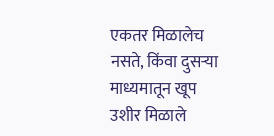एकतर मिळालेच नसते, किंवा दुसऱ्या माध्यमातून खूप उशीर मिळाले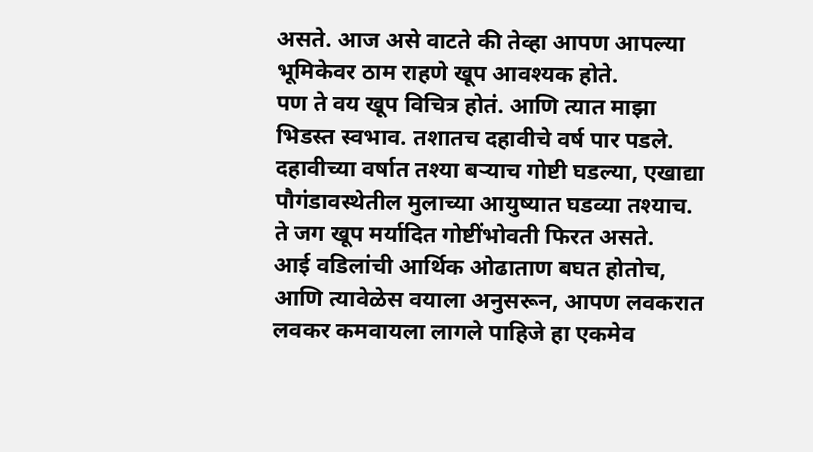असते. आज असे वाटते की तेव्हा आपण आपल्या भूमिकेवर ठाम राहणे खूप आवश्यक होते.
पण ते वय खूप विचित्र होतं. आणि त्यात माझा भिडस्त स्वभाव. तशातच दहावीचे वर्ष पार पडले. दहावीच्या वर्षात तश्या बऱ्याच गोष्टी घडल्या, एखाद्या पौगंडावस्थेतील मुलाच्या आयुष्यात घडव्या तश्याच. ते जग खूप मर्यादित गोष्टींभोवती फिरत असते.
आई वडिलांची आर्थिक ओढाताण बघत होतोच, आणि त्यावेळेस वयाला अनुसरून, आपण लवकरात लवकर कमवायला लागले पाहिजे हा एकमेव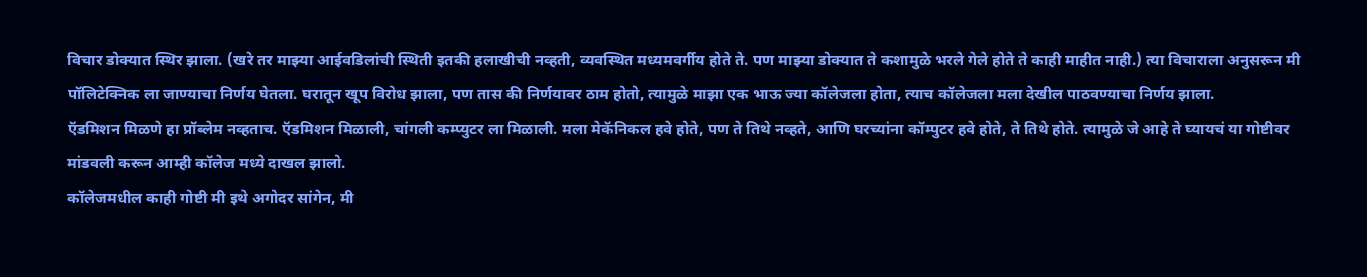विचार डोक्यात स्थिर झाला. (खरे तर माझ्या आईवडिलांची स्थिती इतकी हलाखीची नव्हती, व्यवस्थित मध्यमवर्गीय होते ते. पण माझ्या डोक्यात ते कशामुळे भरले गेले होते ते काही माहीत नाही.) त्या विचाराला अनुसरून मी पॉलिटेक्निक ला जाण्याचा निर्णय घेतला. घरातून खूप विरोध झाला, पण तास की निर्णयावर ठाम होतो, त्यामुळे माझा एक भाऊ ज्या कॉलेजला होता, त्याच कॉलेजला मला देखील पाठवण्याचा निर्णय झाला.
ऍडमिशन मिळणे हा प्रॉब्लेम नव्हताच. ऍडमिशन मिळाली, चांगली कम्प्युटर ला मिळाली. मला मेकॅनिकल हवे होते, पण ते तिथे नव्हते, आणि घरच्यांना कॉम्पुटर हवे होते, ते तिथे होते. त्यामुळे जे आहे ते घ्यायचं या गोष्टीवर मांडवली करून आम्ही कॉलेज मध्ये दाखल झालो.
कॉलेजमधील काही गोष्टी मी इथे अगोदर सांगेन, मी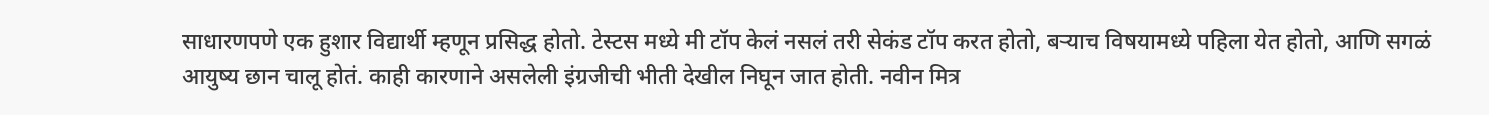साधारणपणे एक हुशार विद्यार्थी म्हणून प्रसिद्ध होतो. टेस्टस मध्ये मी टॉप केलं नसलं तरी सेकंड टॉप करत होतो, बऱ्याच विषयामध्ये पहिला येत होतो, आणि सगळं आयुष्य छान चालू होतं. काही कारणाने असलेली इंग्रजीची भीती देखील निघून जात होती. नवीन मित्र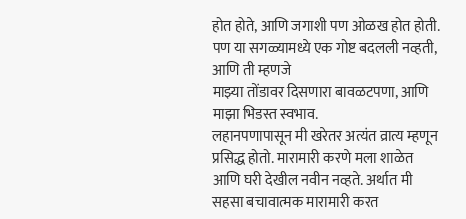होत होते, आणि जगाशी पण ओळख होत होती. पण या सगळ्यामध्ये एक गोष्ट बदलली नव्हती, आणि ती म्हणजे
माझ्या तोंडावर दिसणारा बावळटपणा, आणि माझा भिडस्त स्वभाव.
लहानपणापासून मी खरेतर अत्यंत व्रात्य म्हणून प्रसिद्ध होतो. मारामारी करणे मला शाळेत आणि घरी देखील नवीन नव्हते. अर्थात मी सहसा बचावात्मक मारामारी करत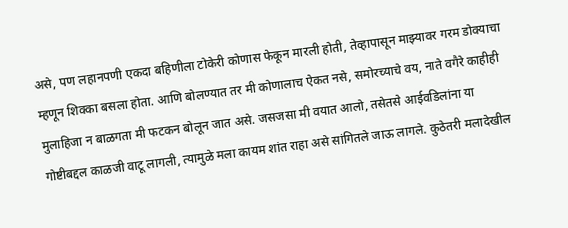असे, पण लहानपणी एकदा बहिणीला टोकेरी कोणास फेकून मारली होती, तेव्हापासून माझ्यावर गरम डोक्याचा म्हणून शिक्का बसला होता. आणि बोलण्यात तर मी कोणालाच ऐकत नसे, समोरच्याचे वय, नाते वगैरे काहीही मुलाहिजा न बाळगता मी फटकन बोलून जात असे. जसजसा मी वयात आलो, तसेतसे आईवडिलांना या गोष्टीबद्दल काळजी वाटू लागली, त्यामुळे मला कायम शांत राहा असे सांगितले जाऊ लागले. कुठेतरी मलादेखील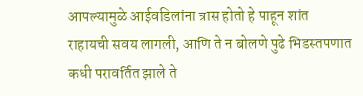आपल्यामुळे आईवडिलांना त्रास होतो हे पाहून शांत राहायची सवय लागली, आणि ते न बोलणे पुढे भिडस्तपणात कधी परावर्तित झाले ते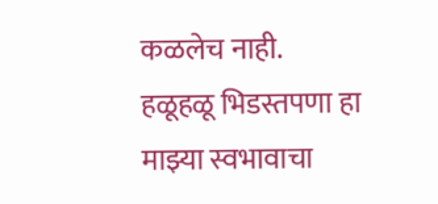कळलेच नाही. हळूहळू भिडस्तपणा हा माझ्या स्वभावाचा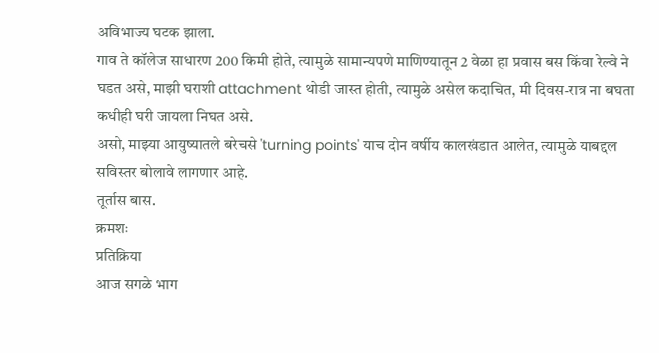अविभाज्य घटक झाला.
गाव ते कॉलेज साधारण 200 किमी होते, त्यामुळे सामान्यपणे माणिण्यातून 2 वेळा हा प्रवास बस किंवा रेल्वे ने घडत असे, माझी घराशी attachment थोडी जास्त होती, त्यामुळे असेल कदाचित, मी दिवस-रात्र ना बघता कधीही घरी जायला निघत असे.
असो, माझ्या आयुष्यातले बरेचसे 'turning points' याच दोन वर्षीय कालखंडात आलेत, त्यामुळे याबद्दल सविस्तर बोलावे लागणार आहे.
तूर्तास बास.
क्रमशः
प्रतिक्रिया
आज सगळे भाग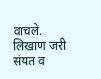वाचले.
लिखाण जरी संयत व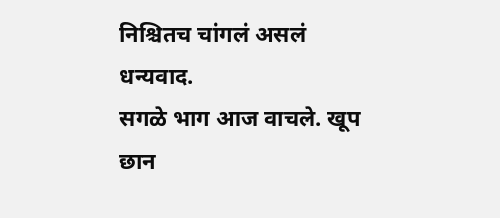निश्चितच चांगलं असलं
धन्यवाद.
सगळे भाग आज वाचले. खूप छान